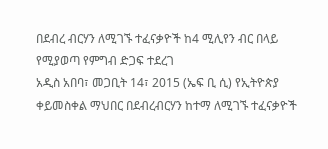በደብረ ብርሃን ለሚገኙ ተፈናቃዮች ከ4 ሚሊየን ብር በላይ የሚያወጣ የምግብ ድጋፍ ተደረገ
አዲስ አበባ፣ መጋቢት 14፣ 2015 (ኤፍ ቢ ሲ) የኢትዮጵያ ቀይመስቀል ማህበር በደብረብርሃን ከተማ ለሚገኙ ተፈናቃዮች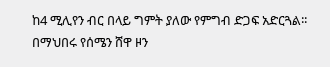ከ4 ሚሊየን ብር በላይ ግምት ያለው የምግብ ድጋፍ አድርጓል፡፡
በማህበሩ የሰሜን ሸዋ ዞን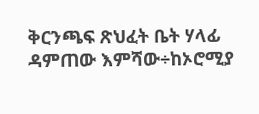ቅርንጫፍ ጽህፈት ቤት ሃላፊ ዳምጠው እምሻው÷ከኦሮሚያ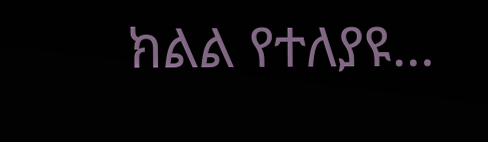ክልል የተለያዩ…